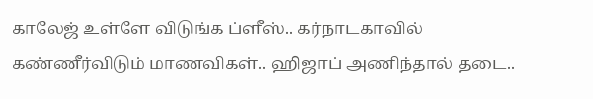காலேஜ் உள்ளே விடுங்க ப்ளீஸ்.. கர்நாடகாவில் கண்ணீர்விடும் மாணவிகள்.. ஹிஜாப் அணிந்தால் தடை..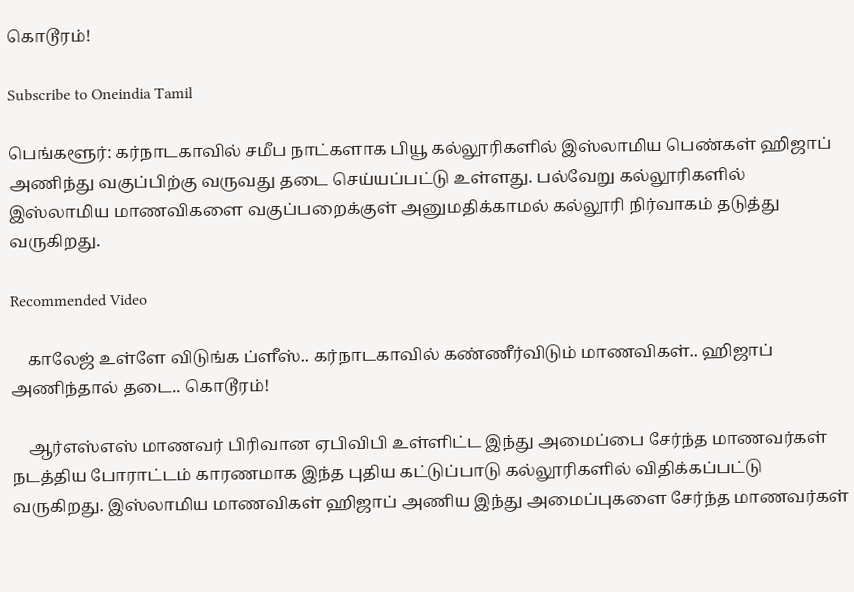கொடூரம்!

Subscribe to Oneindia Tamil

பெங்களூர்: கர்நாடகாவில் சமீப நாட்களாக பியூ கல்லூரிகளில் இஸ்லாமிய பெண்கள் ஹிஜாப் அணிந்து வகுப்பிற்கு வருவது தடை செய்யப்பட்டு உள்ளது. பல்வேறு கல்லூரிகளில் இஸ்லாமிய மாணவிகளை வகுப்பறைக்குள் அனுமதிக்காமல் கல்லூரி நிர்வாகம் தடுத்து வருகிறது.

Recommended Video

    காலேஜ் உள்ளே விடுங்க ப்ளீஸ்.. கர்நாடகாவில் கண்ணீர்விடும் மாணவிகள்.. ஹிஜாப் அணிந்தால் தடை.. கொடூரம்!

    ஆர்எஸ்எஸ் மாணவர் பிரிவான ஏபிவிபி உள்ளிட்ட இந்து அமைப்பை சேர்ந்த மாணவர்கள் நடத்திய போராட்டம் காரணமாக இந்த புதிய கட்டுப்பாடு கல்லூரிகளில் விதிக்கப்பட்டு வருகிறது. இஸ்லாமிய மாணவிகள் ஹிஜாப் அணிய இந்து அமைப்புகளை சேர்ந்த மாணவர்கள்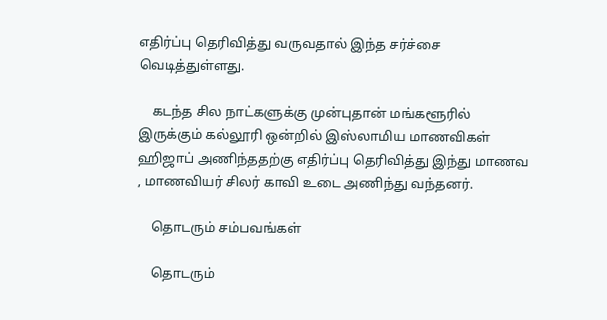எதிர்ப்பு தெரிவித்து வருவதால் இந்த சர்ச்சை வெடித்துள்ளது.

    கடந்த சில நாட்களுக்கு முன்புதான் மங்களூரில் இருக்கும் கல்லூரி ஒன்றில் இஸ்லாமிய மாணவிகள் ஹிஜாப் அணிந்ததற்கு எதிர்ப்பு தெரிவித்து இந்து மாணவ , மாணவியர் சிலர் காவி உடை அணிந்து வந்தனர்.

    தொடரும் சம்பவங்கள்

    தொடரும்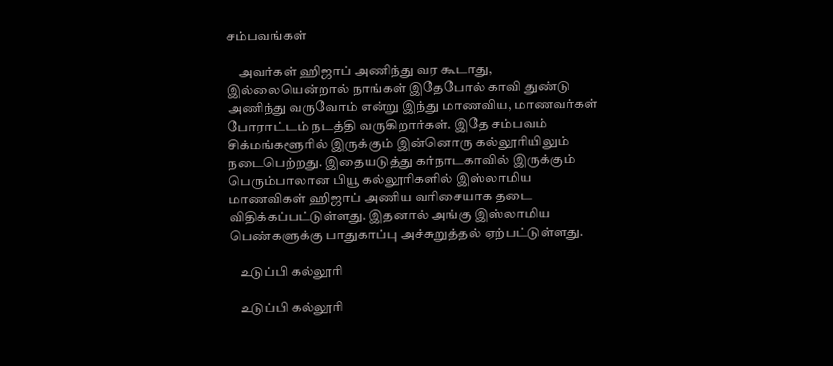சம்பவங்கள்

    அவர்கள் ஹிஜாப் அணிந்து வர கூடாது, இல்லையென்றால் நாங்கள் இதேபோல் காவி துண்டு அணிந்து வருவோம் என்று இந்து மாணவிய, மாணவர்கள் போராட்டம் நடத்தி வருகிறார்கள். இதே சம்பவம் சிக்மங்களூரில் இருக்கும் இன்னொரு கல்லூரியிலும் நடைபெற்றது. இதையடுத்து கர்நாடகாவில் இருக்கும் பெரும்பாலான பியூ கல்லூரிகளில் இஸ்லாமிய மாணவிகள் ஹிஜாப் அணிய வரிசையாக தடை விதிக்கப்பட்டுள்ளது. இதனால் அங்கு இஸ்லாமிய பெண்களுக்கு பாதுகாப்பு அச்சுறுத்தல் ஏற்பட்டுள்ளது.

    உடுப்பி கல்லூரி

    உடுப்பி கல்லூரி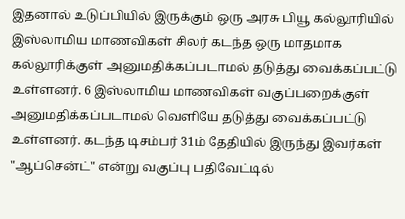இதனால் உடுப்பியில் இருக்கும் ஒரு அரசு பியூ கல்லூரியில் இஸ்லாமிய மாணவிகள் சிலர் கடந்த ஒரு மாதமாக கல்லூரிக்குள் அனுமதிக்கப்படாமல் தடுத்து வைக்கப்பட்டு உள்ளனர். 6 இஸ்லாமிய மாணவிகள் வகுப்பறைக்குள் அனுமதிக்கப்படாமல் வெளியே தடுத்து வைக்கப்பட்டு உள்ளனர். கடந்த டிசம்பர் 31ம் தேதியில் இருந்து இவர்கள் "ஆப்சென்ட்" என்று வகுப்பு பதிவேட்டில்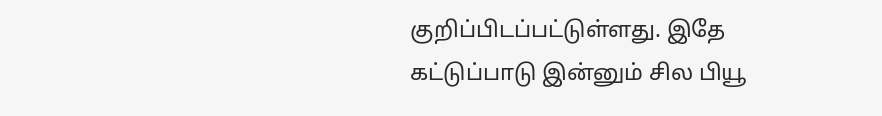குறிப்பிடப்பட்டுள்ளது. இதே கட்டுப்பாடு இன்னும் சில பியூ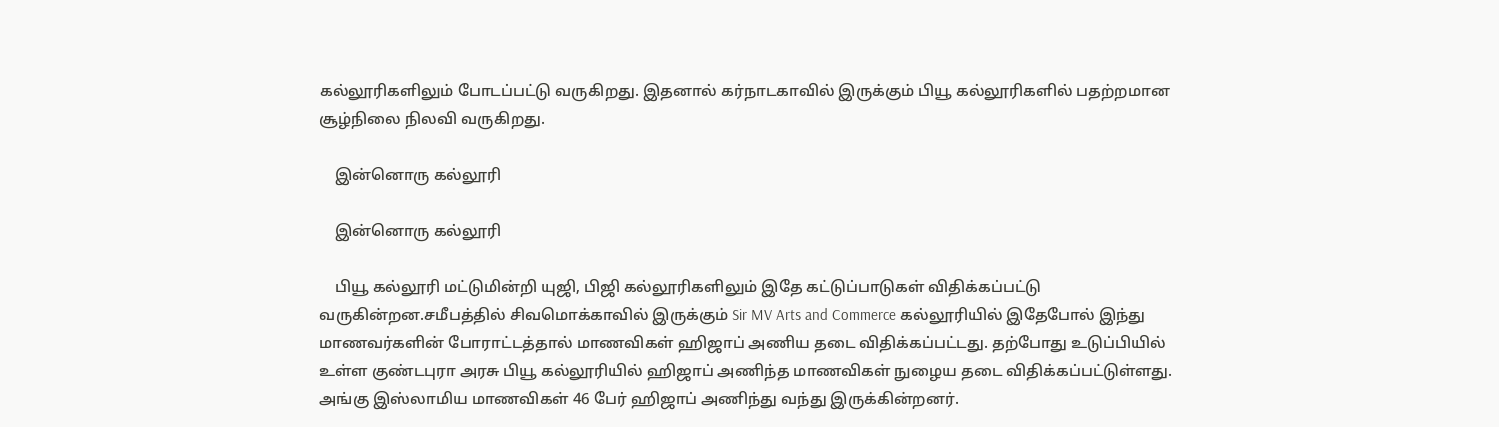கல்லூரிகளிலும் போடப்பட்டு வருகிறது. இதனால் கர்நாடகாவில் இருக்கும் பியூ கல்லூரிகளில் பதற்றமான சூழ்நிலை நிலவி வருகிறது.

    இன்னொரு கல்லூரி

    இன்னொரு கல்லூரி

    பியூ கல்லூரி மட்டுமின்றி யுஜி, பிஜி கல்லூரிகளிலும் இதே கட்டுப்பாடுகள் விதிக்கப்பட்டு வருகின்றன.சமீபத்தில் சிவமொக்காவில் இருக்கும் Sir MV Arts and Commerce கல்லூரியில் இதேபோல் இந்து மாணவர்களின் போராட்டத்தால் மாணவிகள் ஹிஜாப் அணிய தடை விதிக்கப்பட்டது. தற்போது உடுப்பியில் உள்ள குண்டபுரா அரசு பியூ கல்லூரியில் ஹிஜாப் அணிந்த மாணவிகள் நுழைய தடை விதிக்கப்பட்டுள்ளது. அங்கு இஸ்லாமிய மாணவிகள் 46 பேர் ஹிஜாப் அணிந்து வந்து இருக்கின்றனர்.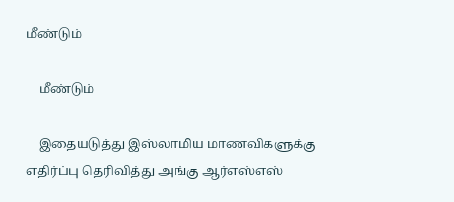மீண்டும்

    மீண்டும்

    இதையடுத்து இஸ்லாமிய மாணவிகளுக்கு எதிர்ப்பு தெரிவித்து அங்கு ஆர்எஸ்எஸ்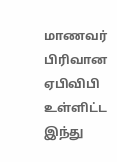மாணவர் பிரிவான ஏபிவிபி உள்ளிட்ட இந்து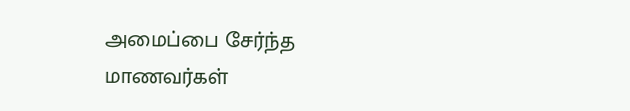அமைப்பை சேர்ந்த மாணவர்கள்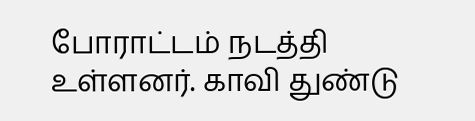போராட்டம் நடத்தி உள்ளனர். காவி துண்டு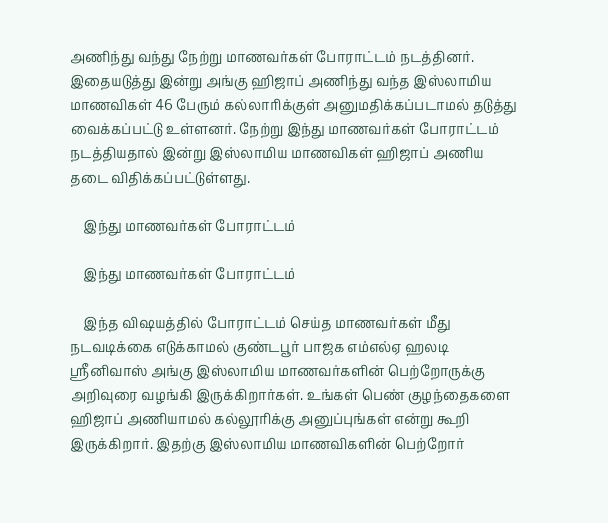அணிந்து வந்து நேற்று மாணவர்கள் போராட்டம் நடத்தினர். இதையடுத்து இன்று அங்கு ஹிஜாப் அணிந்து வந்த இஸ்லாமிய மாணவிகள் 46 பேரும் கல்லாரிக்குள் அனுமதிக்கப்படாமல் தடுத்து வைக்கப்பட்டு உள்ளனர். நேற்று இந்து மாணவர்கள் போராட்டம் நடத்தியதால் இன்று இஸ்லாமிய மாணவிகள் ஹிஜாப் அணிய தடை விதிக்கப்பட்டுள்ளது.

    இந்து மாணவர்கள் போராட்டம்

    இந்து மாணவர்கள் போராட்டம்

    இந்த விஷயத்தில் போராட்டம் செய்த மாணவர்கள் மீது நடவடிக்கை எடுக்காமல் குண்டபூர் பாஜக எம்எல்ஏ ஹலடி ஸ்ரீனிவாஸ் அங்கு இஸ்லாமிய மாணவர்களின் பெற்றோருக்கு அறிவுரை வழங்கி இருக்கிறார்கள். உங்கள் பெண் குழந்தைகளை ஹிஜாப் அணியாமல் கல்லூரிக்கு அனுப்புங்கள் என்று கூறி இருக்கிறார். இதற்கு இஸ்லாமிய மாணவிகளின் பெற்றோர்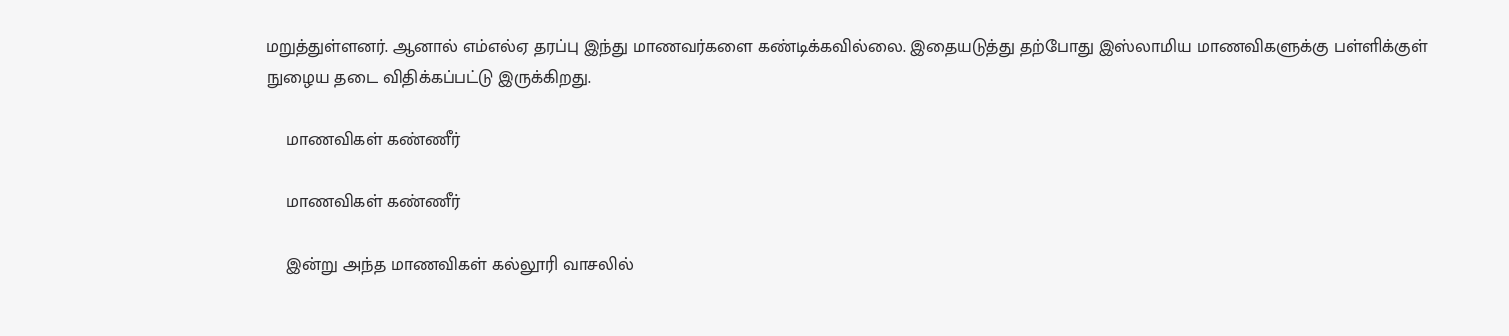மறுத்துள்ளனர். ஆனால் எம்எல்ஏ தரப்பு இந்து மாணவர்களை கண்டிக்கவில்லை. இதையடுத்து தற்போது இஸ்லாமிய மாணவிகளுக்கு பள்ளிக்குள் நுழைய தடை விதிக்கப்பட்டு இருக்கிறது.

    மாணவிகள் கண்ணீர்

    மாணவிகள் கண்ணீர்

    இன்று அந்த மாணவிகள் கல்லூரி வாசலில்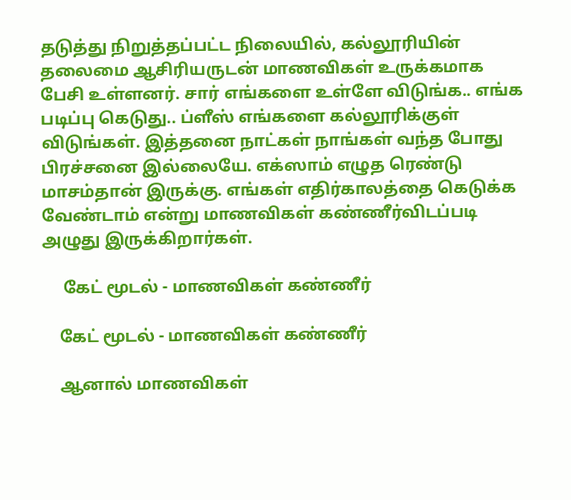தடுத்து நிறுத்தப்பட்ட நிலையில், கல்லூரியின் தலைமை ஆசிரியருடன் மாணவிகள் உருக்கமாக பேசி உள்ளனர். சார் எங்களை உள்ளே விடுங்க.. எங்க படிப்பு கெடுது.. ப்ளீஸ் எங்களை கல்லூரிக்குள் விடுங்கள். இத்தனை நாட்கள் நாங்கள் வந்த போது பிரச்சனை இல்லையே. எக்ஸாம் எழுத ரெண்டு மாசம்தான் இருக்கு. எங்கள் எதிர்காலத்தை கெடுக்க வேண்டாம் என்று மாணவிகள் கண்ணீர்விடப்படி அழுது இருக்கிறார்கள்.

     கேட் மூடல் - மாணவிகள் கண்ணீர்

    கேட் மூடல் - மாணவிகள் கண்ணீர்

    ஆனால் மாணவிகள்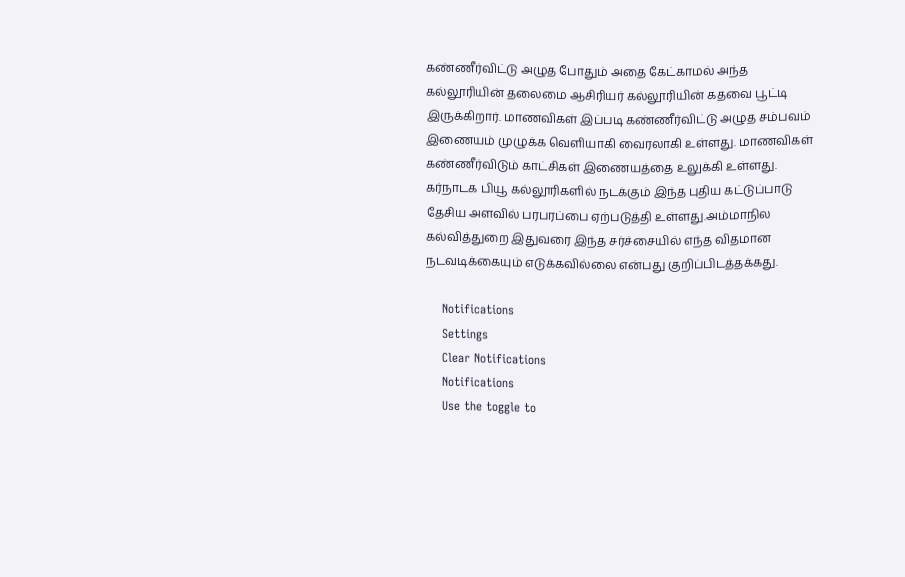கண்ணீர்விட்டு அழுத போதும் அதை கேட்காமல் அந்த கல்லூரியின் தலைமை ஆசிரியர் கல்லூரியின் கதவை பூட்டி இருக்கிறார். மாணவிகள் இப்படி கண்ணீர்விட்டு அழுத சம்பவம் இணையம் முழுக்க வெளியாகி வைரலாகி உள்ளது. மாணவிகள் கண்ணீர்விடும் காட்சிகள் இணையத்தை உலுக்கி உள்ளது. கர்நாடக பியூ கல்லூரிகளில் நடக்கும் இந்த புதிய கட்டுப்பாடு தேசிய அளவில் பரபரப்பை ஏற்படுத்தி உள்ளது.அம்மாநில கல்வித்துறை இதுவரை இந்த சர்ச்சையில் எந்த விதமான நடவடிக்கையும் எடுக்கவில்லை என்பது குறிப்பிடத்தக்கது.

    Notifications
    Settings
    Clear Notifications
    Notifications
    Use the toggle to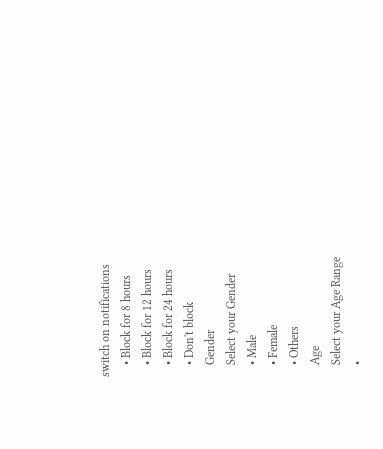switch on notifications
    • Block for 8 hours
    • Block for 12 hours
    • Block for 24 hours
    • Don't block
    Gender
    Select your Gender
    • Male
    • Female
    • Others
    Age
    Select your Age Range
    •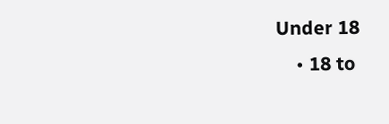Under 18
    • 18 to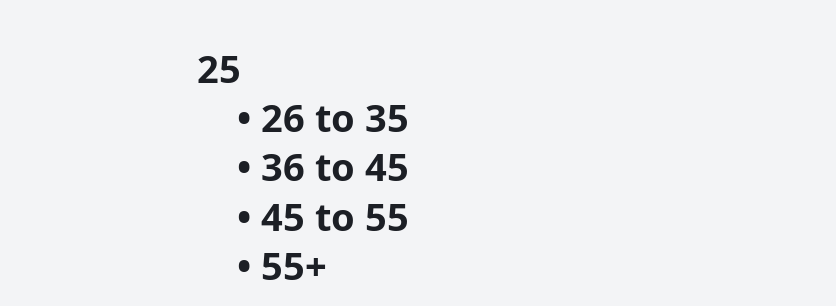25
    • 26 to 35
    • 36 to 45
    • 45 to 55
    • 55+